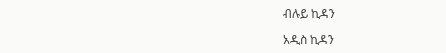ብሉይ ኪዳን

አዲስ ኪዳን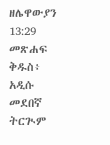ዘሌዋውያን 13:29 መጽሐፍ ቅዱስ፥ አዲሱ መደበኛ ትርጒም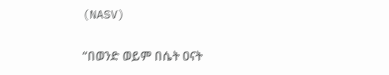(NASV)

“በወንድ ወይም በሴት ዐናት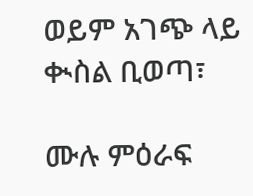ወይም አገጭ ላይ ቊስል ቢወጣ፣

ሙሉ ምዕራፍ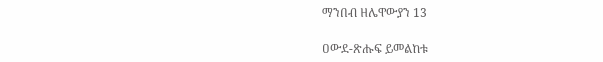ማንበብ ዘሌዋውያን 13

ዐውደ-ጽሑፍ ይመልከቱ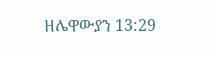ዘሌዋውያን 13:29